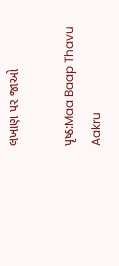લખાણ પર જાઓ

પૃષ્ઠ:Maa Baap Thavu Aakru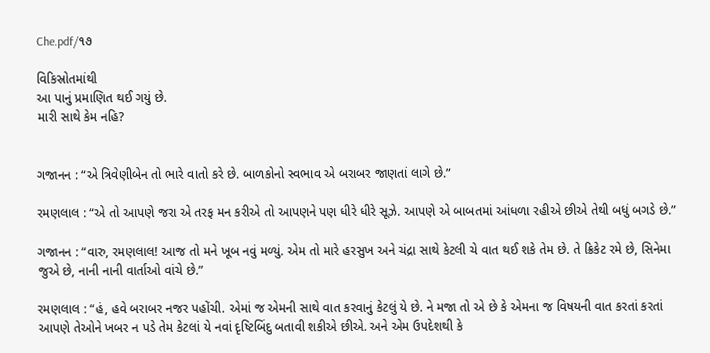Che.pdf/૧૭

વિકિસ્રોતમાંથી
આ પાનું પ્રમાણિત થઈ ગયું છે.
મારી સાથે કેમ નહિ?


ગજાનન : “એ ત્રિવેણીબેન તો ભારે વાતો કરે છે. બાળકોનો સ્વભાવ એ બરાબર જાણતાં લાગે છે.”

રમણલાલ : “એ તો આપણે જરા એ તરફ મન કરીએ તો આપણને પણ ધીરે ધીરે સૂઝે. આપણે એ બાબતમાં આંધળા રહીએ છીએ તેથી બધું બગડે છે.”

ગજાનન : “વારુ, રમણલાલ! આજ તો મને ખૂબ નવું મળ્યું. એમ તો મારે હરસુખ અને ચંદ્રા સાથે કેટલી ચે વાત થઈ શકે તેમ છે. તે ક્રિકેટ રમે છે, સિનેમા જુએ છે, નાની નાની વાર્તાઓ વાંચે છે.”

રમણલાલ : “હં, હવે બરાબર નજર પહોંચી. એમાં જ એમની સાથે વાત કરવાનું કેટલું યે છે. ને મજા તો એ છે કે એમના જ વિષયની વાત કરતાં કરતાં આપણે તેઓને ખબર ન પડે તેમ કેટલાં યે નવાં દૃષ્ટિબિંદુ બતાવી શકીએ છીએ. અને એમ ઉપદેશથી કે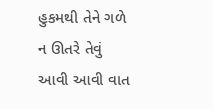હુકમથી તેને ગળે ન ઊતરે તેવું આવી આવી વાત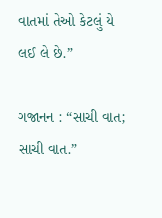વાતમાં તેઓ કેટલું યે લઈ લે છે.”

ગજાનન : “સાચી વાત; સાચી વાત.”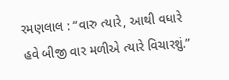રમણલાલ : “વારુ ત્યારે, આથી વધારે હવે બીજી વાર મળીએ ત્યારે વિચારશું.”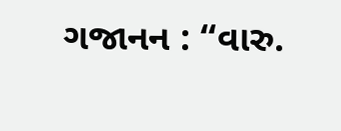ગજાનન : “વારુ.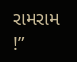રામરામ !”